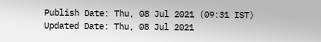Publish Date: Thu, 08 Jul 2021 (09:31 IST)
Updated Date: Thu, 08 Jul 2021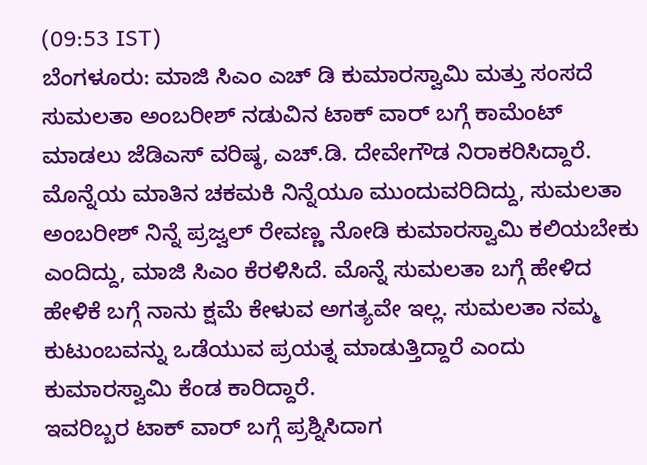(09:53 IST)
ಬೆಂಗಳೂರು: ಮಾಜಿ ಸಿಎಂ ಎಚ್ ಡಿ ಕುಮಾರಸ್ವಾಮಿ ಮತ್ತು ಸಂಸದೆ ಸುಮಲತಾ ಅಂಬರೀಶ್ ನಡುವಿನ ಟಾಕ್ ವಾರ್ ಬಗ್ಗೆ ಕಾಮೆಂಟ್ ಮಾಡಲು ಜೆಡಿಎಸ್ ವರಿಷ್ಠ, ಎಚ್.ಡಿ. ದೇವೇಗೌಡ ನಿರಾಕರಿಸಿದ್ದಾರೆ.
ಮೊನ್ನೆಯ ಮಾತಿನ ಚಕಮಕಿ ನಿನ್ನೆಯೂ ಮುಂದುವರಿದಿದ್ದು, ಸುಮಲತಾ ಅಂಬರೀಶ್ ನಿನ್ನೆ ಪ್ರಜ್ವಲ್ ರೇವಣ್ಣ ನೋಡಿ ಕುಮಾರಸ್ವಾಮಿ ಕಲಿಯಬೇಕು ಎಂದಿದ್ದು, ಮಾಜಿ ಸಿಎಂ ಕೆರಳಿಸಿದೆ. ಮೊನ್ನೆ ಸುಮಲತಾ ಬಗ್ಗೆ ಹೇಳಿದ ಹೇಳಿಕೆ ಬಗ್ಗೆ ನಾನು ಕ್ಷಮೆ ಕೇಳುವ ಅಗತ್ಯವೇ ಇಲ್ಲ. ಸುಮಲತಾ ನಮ್ಮ ಕುಟುಂಬವನ್ನು ಒಡೆಯುವ ಪ್ರಯತ್ನ ಮಾಡುತ್ತಿದ್ದಾರೆ ಎಂದು ಕುಮಾರಸ್ವಾಮಿ ಕೆಂಡ ಕಾರಿದ್ದಾರೆ.
ಇವರಿಬ್ಬರ ಟಾಕ್ ವಾರ್ ಬಗ್ಗೆ ಪ್ರಶ್ನಿಸಿದಾಗ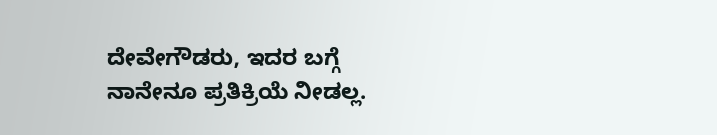ದೇವೇಗೌಡರು, ಇದರ ಬಗ್ಗೆ ನಾನೇನೂ ಪ್ರತಿಕ್ರಿಯೆ ನೀಡಲ್ಲ.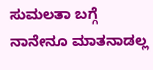ಸುಮಲತಾ ಬಗ್ಗೆ ನಾನೇನೂ ಮಾತನಾಡಲ್ಲ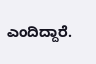ಎಂದಿದ್ದಾರೆ.